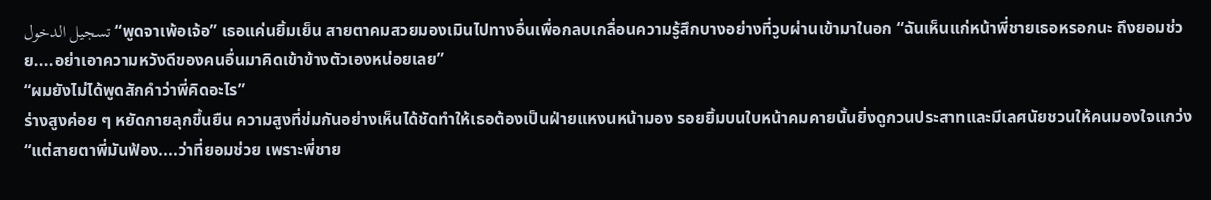تسجيل الدخول“พูดจาเพ้อเจ้อ” เธอแค่นยิ้มเย็น สายตาคมสวยมองเมินไปทางอื่นเพื่อกลบเกลื่อนความรู้สึกบางอย่างที่วูบผ่านเข้ามาในอก “ฉันเห็นแก่หน้าพี่ชายเธอหรอกนะ ถึงยอมช่วย....อย่าเอาความหวังดีของคนอื่นมาคิดเข้าข้างตัวเองหน่อยเลย”
“ผมยังไม่ได้พูดสักคำว่าพี่คิดอะไร”
ร่างสูงค่อย ๆ หยัดกายลุกขึ้นยืน ความสูงที่ข่มกันอย่างเห็นได้ชัดทำให้เธอต้องเป็นฝ่ายแหงนหน้ามอง รอยยิ้มบนใบหน้าคมคายนั้นยิ่งดูกวนประสาทและมีเลศนัยชวนให้คนมองใจแกว่ง
“แต่สายตาพี่มันฟ้อง....ว่าที่ยอมช่วย เพราะพี่ชาย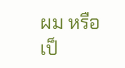ผม หรือเป็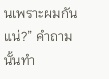นเพราะผมกันแน่?” คำถามนั้นทำ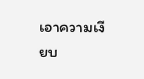เอาความเงียบ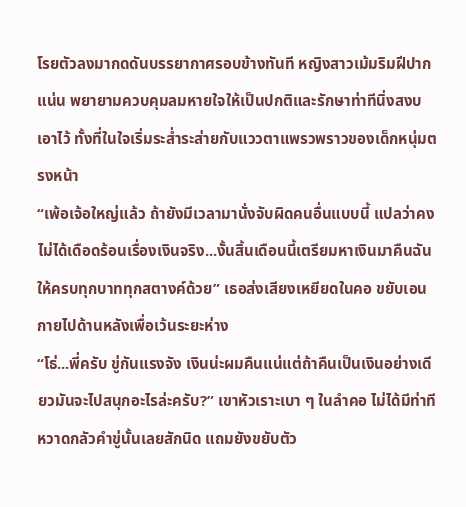โรยตัวลงมากดดันบรรยากาศรอบข้างทันที หญิงสาวเม้มริมฝีปากแน่น พยายามควบคุมลมหายใจให้เป็นปกติและรักษาท่าทีนิ่งสงบเอาไว้ ทั้งที่ในใจเริ่มระส่ำระส่ายกับแววตาแพรวพราวของเด็กหนุ่มตรงหน้า
“เพ้อเจ้อใหญ่แล้ว ถ้ายังมีเวลามานั่งจับผิดคนอื่นแบบนี้ แปลว่าคงไม่ได้เดือดร้อนเรื่องเงินจริง...งั้นสิ้นเดือนนี้เตรียมหาเงินมาคืนฉันให้ครบทุกบาททุกสตางค์ด้วย” เธอส่งเสียงเหยียดในคอ ขยับเอนกายไปด้านหลังเพื่อเว้นระยะห่าง
“โธ่...พี่ครับ ขู่กันแรงจัง เงินน่ะผมคืนแน่แต่ถ้าคืนเป็นเงินอย่างเดียวมันจะไปสนุกอะไรล่ะครับ?” เขาหัวเราะเบา ๆ ในลำคอ ไม่ได้มีท่าทีหวาดกลัวคำขู่นั้นเลยสักนิด แถมยังขยับตัว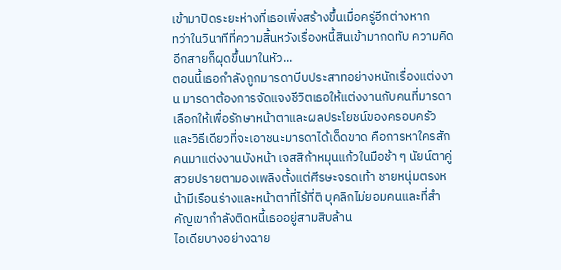เข้ามาปิดระยะห่างที่เธอเพิ่งสร้างขึ้นเมื่อครู่อีกต่างหาก
ทว่าในวินาทีที่ความสิ้นหวังเรื่องหนี้สินเข้ามากดทับ ความคิดอีกสายก็ผุดขึ้นมาในหัว...
ตอนนี้เธอกำลังถูกมารดาบีบประสาทอย่างหนักเรื่องแต่งงาน มารดาต้องการจัดแจงชีวิตเธอให้แต่งงานกับคนที่มารดาเลือกให้เพื่อรักษาหน้าตาและผลประโยชน์ของครอบครัว และวิธีเดียวที่จะเอาชนะมารดาได้เด็ดขาด คือการหาใครสักคนมาแต่งงานบังหน้า เจสสิก้าหมุนแก้วในมือช้า ๆ นัยน์ตาคู่สวยปรายตามองเพลิงตั้งแต่ศีรษะจรดเท้า ชายหนุ่มตรงหน้ามีเรือนร่างและหน้าตาที่ไร้ที่ติ บุคลิกไม่ยอมคนและที่สำคัญเขากำลังติดหนี้เธออยู่สามสิบล้าน
ไอเดียบางอย่างฉาย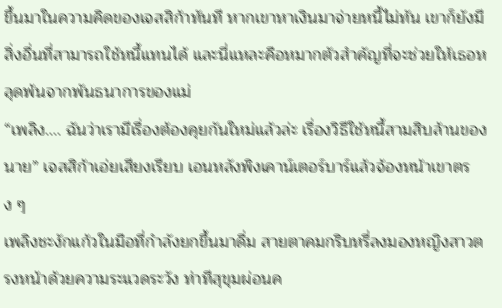ขึ้นมาในความคิดของเจสสิก้าทันที หากเขาหาเงินมาจ่ายหนี้ไม่ทัน เขาก็ยังมีสิ่งอื่นที่สามารถใช้หนี้แทนได้ และนี่แหละคือหมากตัวสำคัญที่จะช่วยให้เธอหลุดพ้นจากพันธนาการของแม่
“เพลิง.... ฉันว่าเรามีเรื่องต้องคุยกันใหม่แล้วล่ะ เรื่องวิธีใช้หนี้สามสิบล้านของนาย” เจสสิก้าเอ่ยเสียงเรียบ เอนหลังพิงเคาน์เตอร์บาร์แล้วจ้องหน้าเขาตรง ๆ
เพลิงชะงักแก้วในมือที่กำลังยกขึ้นมาดื่ม สายตาคมกริบหรี่ลงมองหญิงสาวตรงหน้าด้วยความระแวดระวัง ท่าทีสุขุมผ่อนค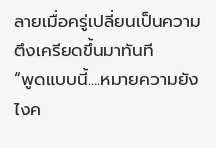ลายเมื่อครู่เปลี่ยนเป็นความตึงเครียดขึ้นมาทันที
“พูดแบบนี้....หมายความยังไงค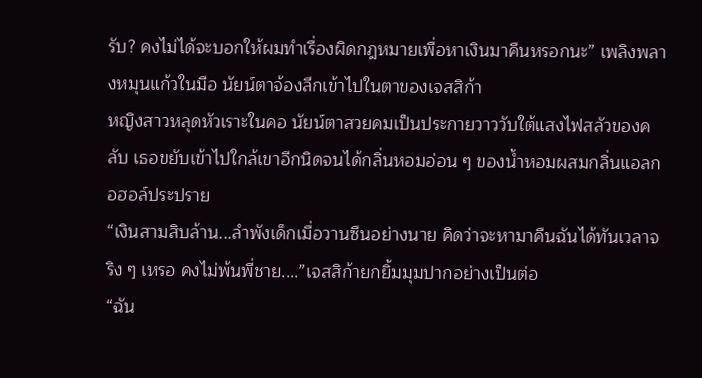รับ? คงไม่ได้จะบอกให้ผมทำเรื่องผิดกฎหมายเพื่อหาเงินมาคืนหรอกนะ” เพลิงพลางหมุนแก้วในมือ นัยน์ตาจ้องลึกเข้าไปในตาของเจสสิก้า
หญิงสาวหลุดหัวเราะในคอ นัยน์ตาสวยคมเป็นประกายวาววับใต้แสงไฟสลัวของคลับ เธอขยับเข้าไปใกล้เขาอีกนิดจนได้กลิ่นหอมอ่อน ๆ ของน้ำหอมผสมกลิ่นแอลกอฮอล์ประปราย
“เงินสามสิบล้าน...ลำพังเด็กเมื่อวานซืนอย่างนาย คิดว่าจะหามาคืนฉันได้ทันเวลาจริง ๆ เหรอ คงไม่พ้นพี่ชาย....”เจสสิก้ายกยิ้มมุมปากอย่างเป็นต่อ
“ฉัน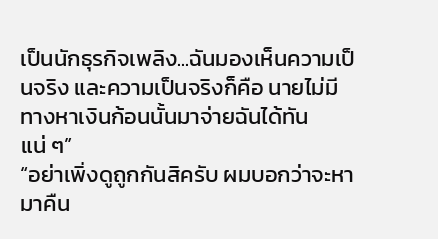เป็นนักธุรกิจเพลิง...ฉันมองเห็นความเป็นจริง และความเป็นจริงก็คือ นายไม่มีทางหาเงินก้อนนั้นมาจ่ายฉันได้ทันแน่ ๆ”
“อย่าเพิ่งดูถูกกันสิครับ ผมบอกว่าจะหามาคืน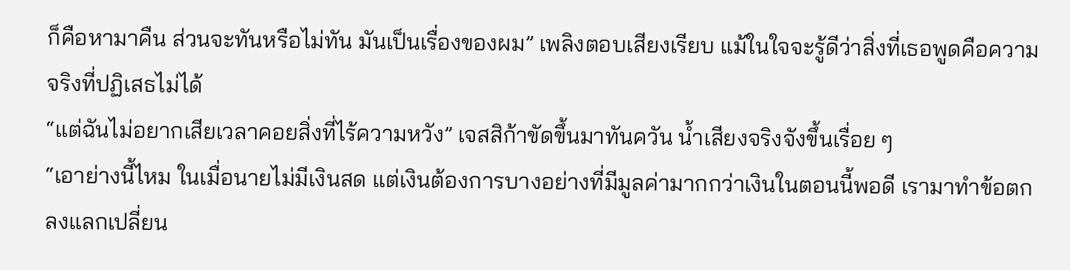ก็คือหามาคืน ส่วนจะทันหรือไม่ทัน มันเป็นเรื่องของผม” เพลิงตอบเสียงเรียบ แม้ในใจจะรู้ดีว่าสิ่งที่เธอพูดคือความจริงที่ปฏิเสธไม่ได้
“แต่ฉันไม่อยากเสียเวลาคอยสิ่งที่ไร้ความหวัง” เจสสิก้าขัดขึ้นมาทันควัน น้ำเสียงจริงจังขึ้นเรื่อย ๆ
“เอาย่างนี้ไหม ในเมื่อนายไม่มีเงินสด แต่เงินต้องการบางอย่างที่มีมูลค่ามากกว่าเงินในตอนนี้พอดี เรามาทำข้อตกลงแลกเปลี่ยน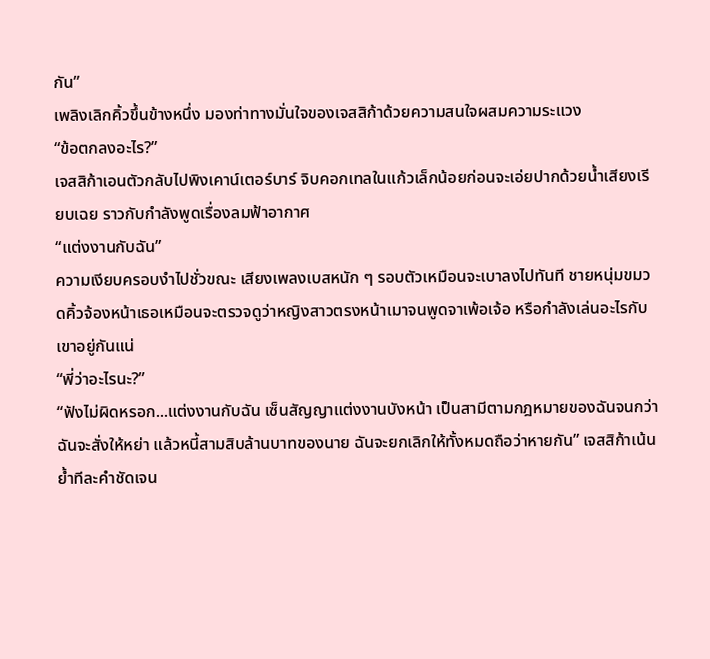กัน”
เพลิงเลิกคิ้วขึ้นข้างหนึ่ง มองท่าทางมั่นใจของเจสสิก้าด้วยความสนใจผสมความระแวง
“ข้อตกลงอะไร?”
เจสสิก้าเอนตัวกลับไปพิงเคาน์เตอร์บาร์ จิบคอกเทลในแก้วเล็กน้อยก่อนจะเอ่ยปากด้วยน้ำเสียงเรียบเฉย ราวกับกำลังพูดเรื่องลมฟ้าอากาศ
“แต่งงานกับฉัน”
ความเงียบครอบงำไปชั่วขณะ เสียงเพลงเบสหนัก ๆ รอบตัวเหมือนจะเบาลงไปทันที ชายหนุ่มขมวดคิ้วจ้องหน้าเธอเหมือนจะตรวจดูว่าหญิงสาวตรงหน้าเมาจนพูดจาเพ้อเจ้อ หรือกำลังเล่นอะไรกับเขาอยู่กันแน่
“พี่ว่าอะไรนะ?”
“ฟังไม่ผิดหรอก...แต่งงานกับฉัน เซ็นสัญญาแต่งงานบังหน้า เป็นสามีตามกฎหมายของฉันจนกว่าฉันจะสั่งให้หย่า แล้วหนี้สามสิบล้านบาทของนาย ฉันจะยกเลิกให้ทั้งหมดถือว่าหายกัน” เจสสิก้าเน้นย้ำทีละคำชัดเจน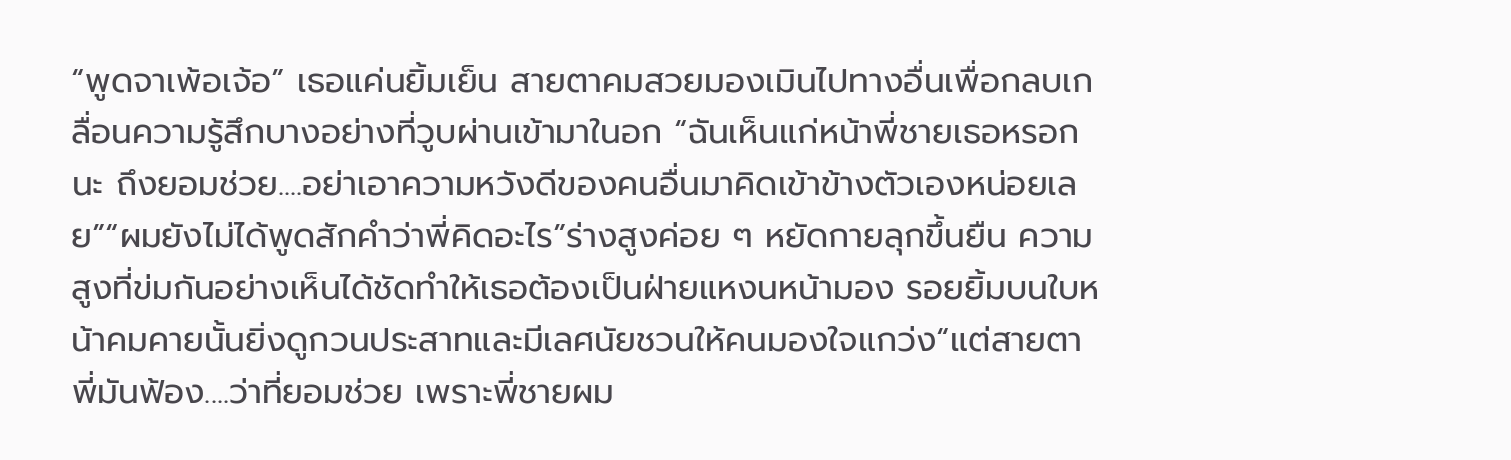“พูดจาเพ้อเจ้อ” เธอแค่นยิ้มเย็น สายตาคมสวยมองเมินไปทางอื่นเพื่อกลบเกลื่อนความรู้สึกบางอย่างที่วูบผ่านเข้ามาในอก “ฉันเห็นแก่หน้าพี่ชายเธอหรอกนะ ถึงยอมช่วย....อย่าเอาความหวังดีของคนอื่นมาคิดเข้าข้างตัวเองหน่อยเลย”“ผมยังไม่ได้พูดสักคำว่าพี่คิดอะไร”ร่างสูงค่อย ๆ หยัดกายลุกขึ้นยืน ความสูงที่ข่มกันอย่างเห็นได้ชัดทำให้เธอต้องเป็นฝ่ายแหงนหน้ามอง รอยยิ้มบนใบหน้าคมคายนั้นยิ่งดูกวนประสาทและมีเลศนัยชวนให้คนมองใจแกว่ง“แต่สายตาพี่มันฟ้อง....ว่าที่ยอมช่วย เพราะพี่ชายผม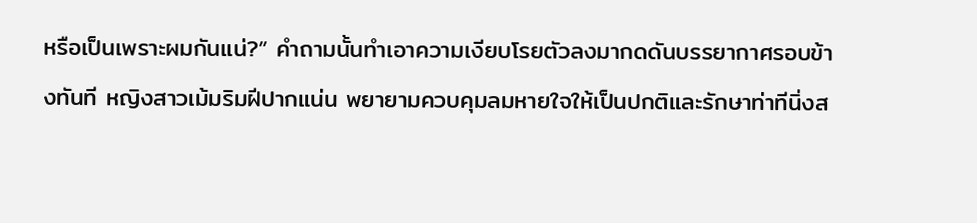หรือเป็นเพราะผมกันแน่?” คำถามนั้นทำเอาความเงียบโรยตัวลงมากดดันบรรยากาศรอบข้างทันที หญิงสาวเม้มริมฝีปากแน่น พยายามควบคุมลมหายใจให้เป็นปกติและรักษาท่าทีนิ่งส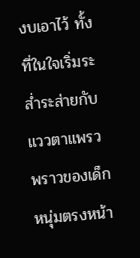งบเอาไว้ ทั้งที่ในใจเริ่มระส่ำระส่ายกับแววตาแพรวพราวของเด็กหนุ่มตรงหน้า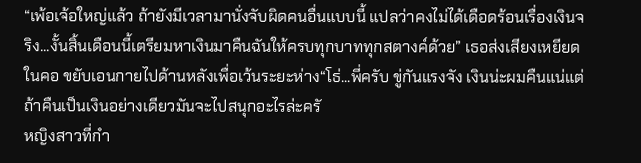“เพ้อเจ้อใหญ่แล้ว ถ้ายังมีเวลามานั่งจับผิดคนอื่นแบบนี้ แปลว่าคงไม่ได้เดือดร้อนเรื่องเงินจริง...งั้นสิ้นเดือนนี้เตรียมหาเงินมาคืนฉันให้ครบทุกบาททุกสตางค์ด้วย” เธอส่งเสียงเหยียดในคอ ขยับเอนกายไปด้านหลังเพื่อเว้นระยะห่าง“โธ่...พี่ครับ ขู่กันแรงจัง เงินน่ะผมคืนแน่แต่ถ้าคืนเป็นเงินอย่างเดียวมันจะไปสนุกอะไรล่ะครั
หญิงสาวที่กำ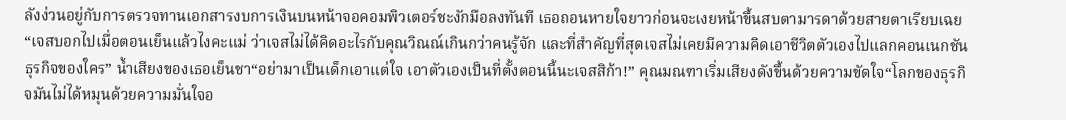ลังง่วนอยู่กับการตรวจทานเอกสารงบการเงินบนหน้าจอคอมพิวเตอร์ชะงักมือลงทันที เธอถอนหายใจยาวก่อนจะเงยหน้าขึ้นสบตามารดาด้วยสายตาเรียบเฉย“เจสบอกไปเมื่อตอนเย็นแล้วไงคะแม่ ว่าเจสไม่ได้คิดอะไรกับคุณวิณณ์เกินกว่าคนรู้จัก และที่สำคัญที่สุดเจสไม่เคยมีความคิดเอาชีวิตตัวเองไปแลกคอนเนกชันธุรกิจของใคร” น้ำเสียงของเธอเย็นชา“อย่ามาเป็นเด็กเอาแต่ใจ เอาตัวเองเป็นที่ตั้งตอนนี้นะเจสสิก้า!” คุณมณฑาเริ่มเสียงดังขึ้นด้วยความขัดใจ“โลกของธุรกิจมันไม่ได้หมุนด้วยความมั่นใจอ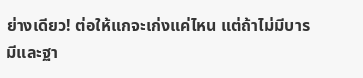ย่างเดียว! ต่อให้แกจะเก่งแค่ไหน แต่ถ้าไม่มีบารมีและฐา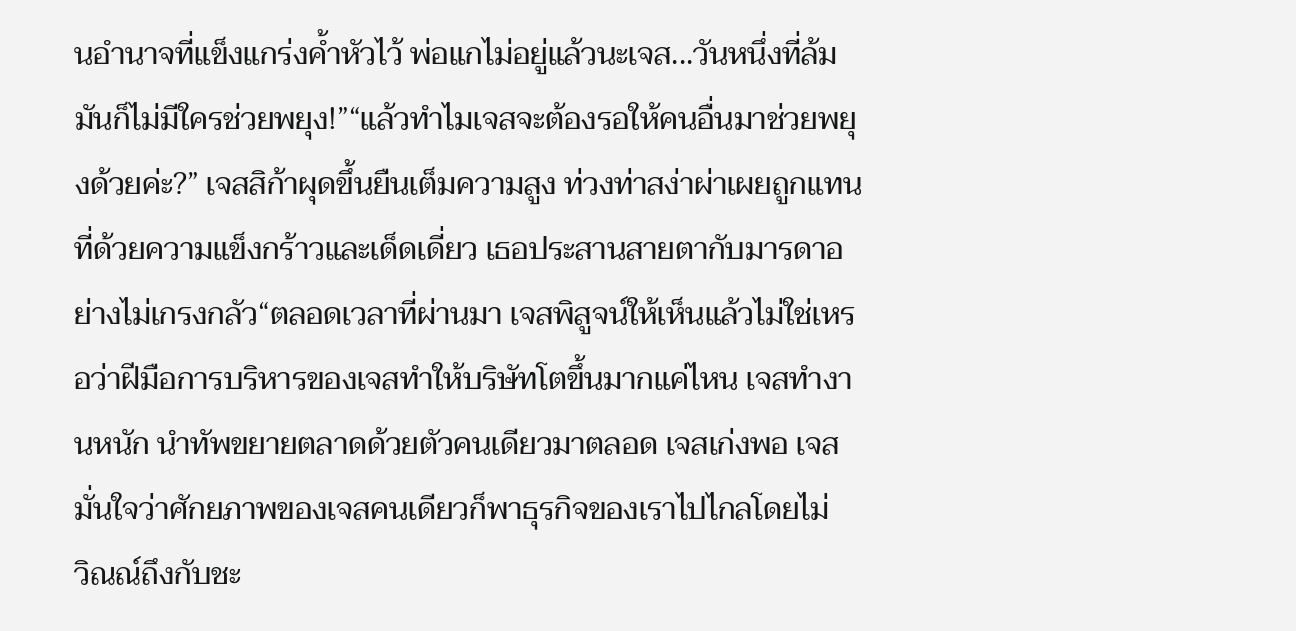นอำนาจที่แข็งแกร่งค้ำหัวไว้ พ่อแกไม่อยู่แล้วนะเจส...วันหนึ่งที่ล้ม มันก็ไม่มีใครช่วยพยุง!”“แล้วทำไมเจสจะต้องรอให้คนอื่นมาช่วยพยุงด้วยค่ะ?” เจสสิก้าผุดขึ้นยืนเต็มความสูง ท่วงท่าสง่าผ่าเผยถูกแทนที่ด้วยความแข็งกร้าวและเด็ดเดี่ยว เธอประสานสายตากับมารดาอย่างไม่เกรงกลัว“ตลอดเวลาที่ผ่านมา เจสพิสูจน์ให้เห็นแล้วไม่ใช่เหรอว่าฝีมือการบริหารของเจสทำให้บริษัทโตขึ้นมากแค่ไหน เจสทำงานหนัก นำทัพขยายตลาดด้วยตัวคนเดียวมาตลอด เจสเก่งพอ เจสมั่นใจว่าศักยภาพของเจสคนเดียวก็พาธุรกิจของเราไปไกลโดยไม่
วิณณ์ถึงกับชะ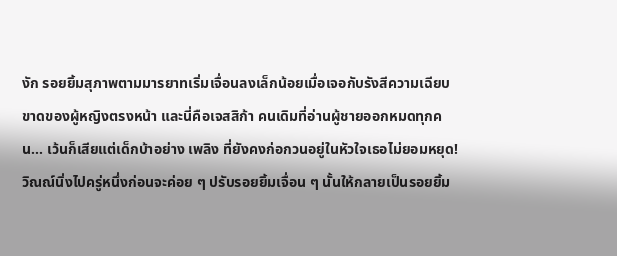งัก รอยยิ้มสุภาพตามมารยาทเริ่มเจื่อนลงเล็กน้อยเมื่อเจอกับรังสีความเฉียบขาดของผู้หญิงตรงหน้า และนี่คือเจสสิก้า คนเดิมที่อ่านผู้ชายออกหมดทุกคน... เว้นก็เสียแต่เด็กบ้าอย่าง เพลิง ที่ยังคงก่อกวนอยู่ในหัวใจเธอไม่ยอมหยุด!วิณณ์นิ่งไปครู่หนึ่งก่อนจะค่อย ๆ ปรับรอยยิ้มเจื่อน ๆ นั้นให้กลายเป็นรอยยิ้ม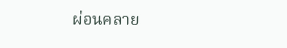ผ่อนคลาย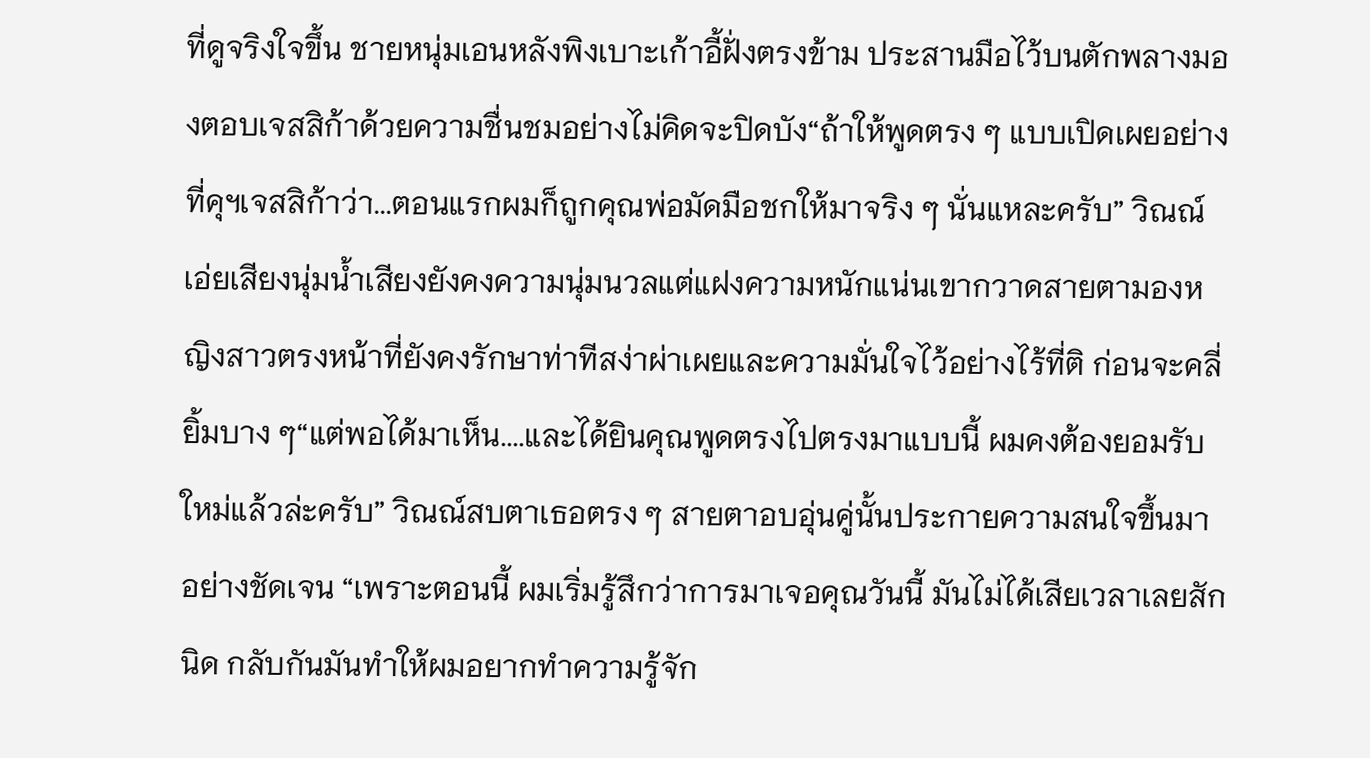ที่ดูจริงใจขึ้น ชายหนุ่มเอนหลังพิงเบาะเก้าอี้ฝั่งตรงข้าม ประสานมือไว้บนตักพลางมองตอบเจสสิก้าด้วยความชื่นชมอย่างไม่คิดจะปิดบัง“ถ้าให้พูดตรง ๆ แบบเปิดเผยอย่างที่คุฯเจสสิก้าว่า...ตอนแรกผมก็ถูกคุณพ่อมัดมือชกให้มาจริง ๆ นั่นแหละครับ” วิณณ์เอ่ยเสียงนุ่มน้ำเสียงยังคงความนุ่มนวลแต่แฝงความหนักแน่นเขากวาดสายตามองหญิงสาวตรงหน้าที่ยังคงรักษาท่าทีสง่าผ่าเผยและความมั่นใจไว้อย่างไร้ที่ติ ก่อนจะคลี่ยิ้มบาง ๆ“แต่พอได้มาเห็น....และได้ยินคุณพูดตรงไปตรงมาแบบนี้ ผมคงต้องยอมรับใหม่แล้วล่ะครับ” วิณณ์สบตาเธอตรง ๆ สายตาอบอุ่นคู่นั้นประกายความสนใจขึ้นมาอย่างชัดเจน “เพราะตอนนี้ ผมเริ่มรู้สึกว่าการมาเจอคุณวันนี้ มันไม่ได้เสียเวลาเลยสักนิด กลับกันมันทำให้ผมอยากทำความรู้จัก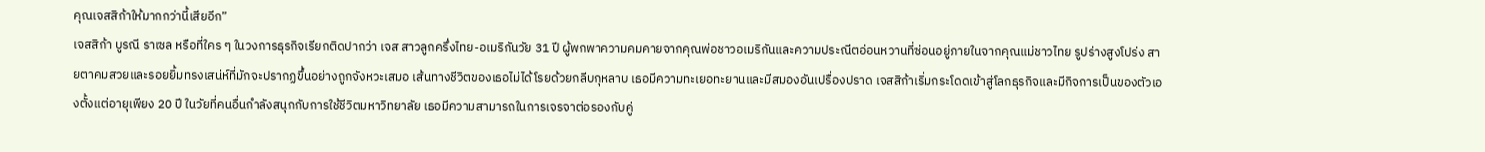คุณเจสสิก้าให้มากกว่านี้เสียอีก”
เจสสิก้า บูรณี ราเซล หรือที่ใคร ๆ ในวงการธุรกิจเรียกติดปากว่า เจส สาวลูกครึ่งไทย-อเมริกันวัย 31 ปี ผู้พกพาความคมคายจากคุณพ่อชาวอเมริกันและความประณีตอ่อนหวานที่ซ่อนอยู่ภายในจากคุณแม่ชาวไทย รูปร่างสูงโปร่ง สายตาคมสวยและรอยยิ้มทรงเสน่ห์ที่มักจะปรากฏขึ้นอย่างถูกจังหวะเสมอ เส้นทางชีวิตของเธอไม่ได้โรยด้วยกลีบกุหลาบ เธอมีความทะเยอทะยานและมีสมองอันเปรื่องปราด เจสสิก้าเริ่มกระโดดเข้าสู่โลกธุรกิจและมีกิจการเป็นของตัวเองตั้งแต่อายุเพียง 20 ปี ในวัยที่คนอื่นกำลังสนุกกับการใช้ชีวิตมหาวิทยาลัย เธอมีความสามารถในการเจรจาต่อรองกับคู่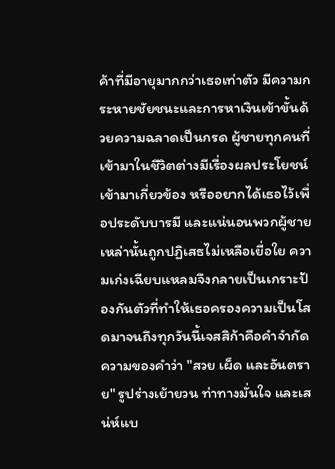ค้าที่มีอายุมากกว่าเธอเท่าตัว มีความกระหายชัยชนะและการหาเงินเข้าขั้นด้วยความฉลาดเป็นกรด ผู้ชายทุกคนที่เข้ามาในชีวิตต่างมีเรื่องผลประโยชน์เข้ามาเกี่ยวข้อง หรืออยากได้เธอไว้เพื่อประดับบารมี และแน่นอนพวกผู้ชายเหล่านั้นถูกปฏิเสธไม่เหลือเยื่อใย ความเก่งเฉียบแหลมจึงกลายเป็นเกราะป้องกันตัวที่ทำให้เธอครองความเป็นโสดมาจนถึงทุกวันนี้เจสสิก้าคือคำจำกัดความของคำว่า "สวย เผ็ด และอันตราย" รูปร่างเย้ายวน ท่าทางมั่นใจ และเสน่ห์แบ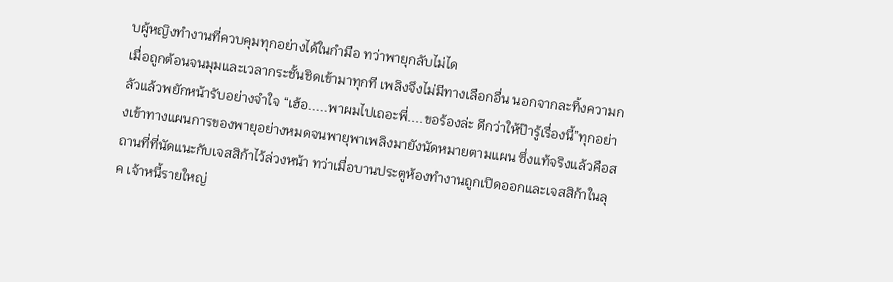บผู้หญิงทำงานที่ควบคุมทุกอย่างได้ในกำมือ ทว่าพายุกลับไม่ได
เมื่อถูกต้อนจนมุมและเวลากระชั้นชิดเข้ามาทุกที เพลิงจึงไม่มีทางเลือกอื่น นอกจากละทิ้งความกลัวแล้วพยักหน้ารับอย่างจำใจ “เฮ้อ.....พาผมไปเถอะพี่....ขอร้องล่ะ ดีกว่าให้ป๊ารู้เรื่องนี้”ทุกอย่างเข้าทางแผนการของพายุอย่างหมดจนพายุพาเพลิงมายังนัดหมายตามแผน ซึ่งแท้จริงแล้วคือสถานที่ที่นัดแนะกับเจสสิก้าไว้ล่วงหน้า ทว่าเมื่อบานประตูห้องทำงานถูกเปิดออกและเจสสิก้าในลุค เจ้าหนี้รายใหญ่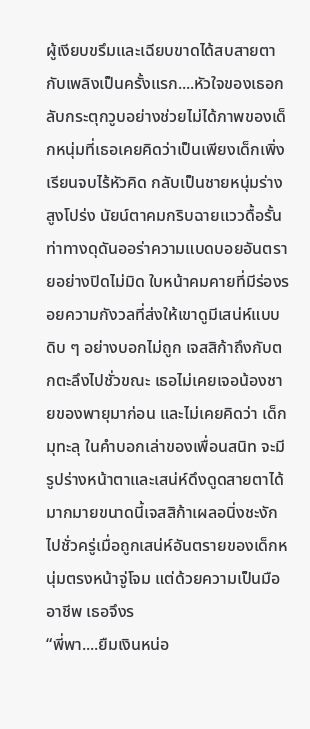ผู้เงียบขรึมและเฉียบขาดได้สบสายตากับเพลิงเป็นครั้งแรก....หัวใจของเธอกลับกระตุกวูบอย่างช่วยไม่ได้ภาพของเด็กหนุ่มที่เธอเคยคิดว่าเป็นเพียงเด็กเพิ่งเรียนจบไร้หัวคิด กลับเป็นชายหนุ่มร่างสูงโปร่ง นัยน์ตาคมกริบฉายแววดื้อรั้น ท่าทางดุดันออร่าความแบดบอยอันตรายอย่างปิดไม่มิด ใบหน้าคมคายที่มีร่องรอยความกังวลที่ส่งให้เขาดูมีเสน่ห์แบบดิบ ๆ อย่างบอกไม่ถูก เจสสิก้าถึงกับตกตะลึงไปชั่วขณะ เธอไม่เคยเจอน้องชายของพายุมาก่อน และไม่เคยคิดว่า เด็กมุทะลุ ในคำบอกเล่าของเพื่อนสนิท จะมีรูปร่างหน้าตาและเสน่ห์ดึงดูดสายตาได้มากมายขนาดนี้เจสสิก้าเผลอนิ่งชะงักไปชั่วครู่เมื่อถูกเสน่ห์อันตรายของเด็กหนุ่มตรงหน้าจู่โจม แต่ด้วยความเป็นมืออาชีพ เธอจึงร
“พี่พา....ยืมเงินหน่อ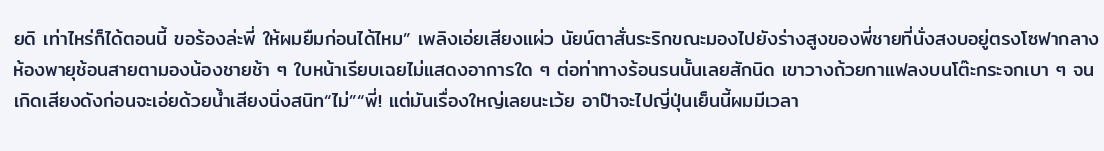ยดิ เท่าไหร่ก็ได้ตอนนี้ ขอร้องล่ะพี่ ให้ผมยืมก่อนได้ไหม” เพลิงเอ่ยเสียงแผ่ว นัยน์ตาสั่นระริกขณะมองไปยังร่างสูงของพี่ชายที่นั่งสงบอยู่ตรงโซฟากลางห้องพายุช้อนสายตามองน้องชายช้า ๆ ใบหน้าเรียบเฉยไม่แสดงอาการใด ๆ ต่อท่าทางร้อนรนนั้นเลยสักนิด เขาวางถ้วยกาแฟลงบนโต๊ะกระจกเบา ๆ จนเกิดเสียงดังก่อนจะเอ่ยด้วยน้ำเสียงนิ่งสนิท“ไม่”“พี่! แต่มันเรื่องใหญ่เลยนะเว้ย อาป๊าจะไปญี่ปุ่นเย็นนี้ผมมีเวลา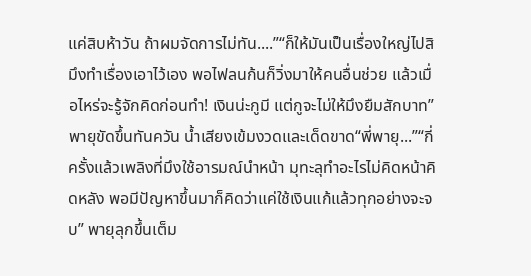แค่สิบห้าวัน ถ้าผมจัดการไม่ทัน....”“ก็ให้มันเป็นเรื่องใหญ่ไปสิ มึงทำเรื่องเอาไว้เอง พอไฟลนก้นก็วิ่งมาให้คนอื่นช่วย แล้วเมื่อไหร่จะรู้จักคิดก่อนทำ! เงินน่ะกูมี แต่กูจะไม่ให้มึงยืมสักบาท” พายุขัดขึ้นทันควัน น้ำเสียงเข้มงวดและเด็ดขาด“พี่พายุ...”“กี่ครั้งแล้วเพลิงที่มึงใช้อารมณ์นำหน้า มุทะลุทำอะไรไม่คิดหน้าคิดหลัง พอมีปัญหาขึ้นมาก็คิดว่าแค่ใช้เงินแก้แล้วทุกอย่างจะจบ” พายุลุกขึ้นเต็ม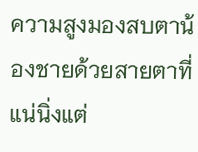ความสูงมองสบตาน้องชายด้วยสายตาที่แน่นิ่งแต่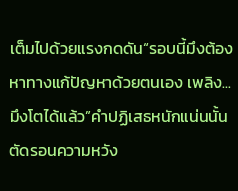เต็มไปด้วยแรงกดดัน“รอบนี้มึงต้องหาทางแก้ปัญหาด้วยตนเอง เพลิง...มึงโตได้แล้ว”คำปฏิเสธหนักแน่นนั้นตัดรอนความหวัง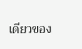เดียวของ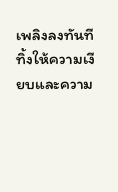เพลิงลงทันที ทิ้งให้ความเงียบและความ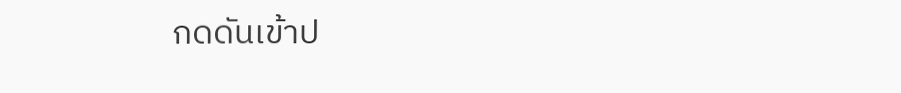กดดันเข้าป